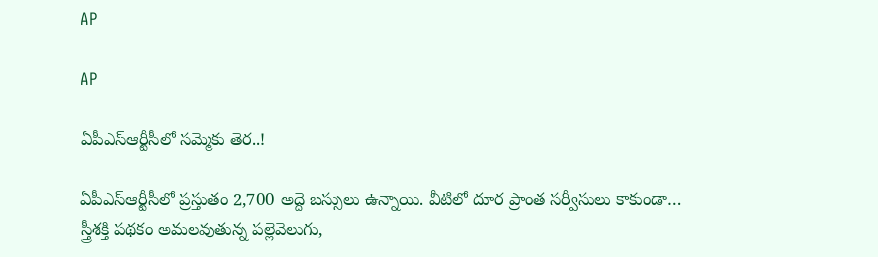AP

AP

ఏపీఎస్‌ఆర్టీసీలో సమ్మెకు తెర..!

ఏపీఎస్ఆర్టీసీలో ప్రస్తుతం 2,700 అద్దె బస్సులు ఉన్నాయి. వీటిలో దూర ప్రాంత సర్వీసులు కాకుండా… స్త్రీశక్తి పథకం అమలవుతున్న పల్లెవెలుగు,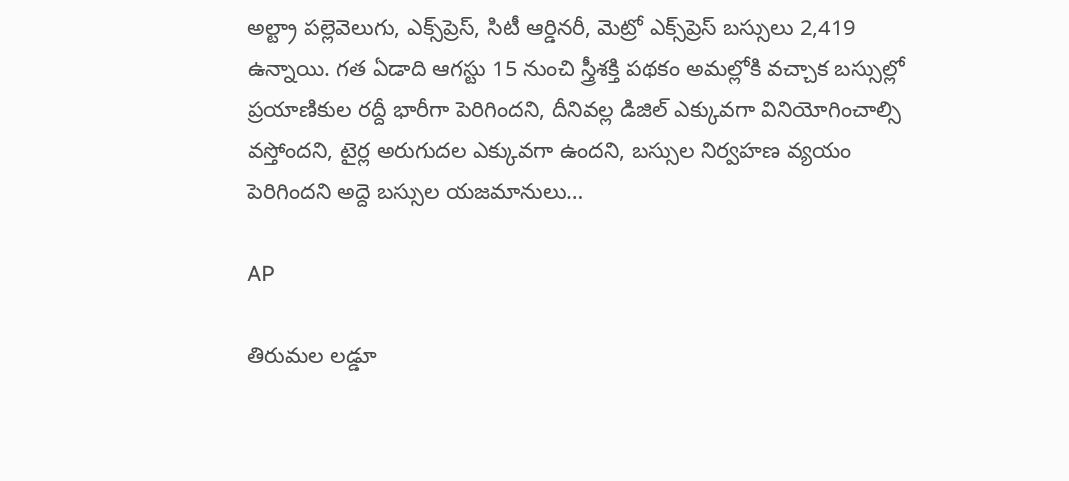అల్ట్రా పల్లెవెలుగు, ఎక్స్‌ప్రెస్, సిటీ ఆర్డినరీ, మెట్రో ఎక్స్‌ప్రెస్‌ బస్సులు 2,419 ఉన్నాయి. గత ఏడాది ఆగస్టు 15 నుంచి స్త్రీశక్తి పథకం అమల్లోకి వచ్చాక బస్సుల్లో ప్రయాణికుల రద్దీ భారీగా పెరిగిందని, దీనివల్ల డిజిల్‌ ఎక్కువగా వినియోగించాల్సి వస్తోందని, టైర్ల అరుగుదల ఎక్కువగా ఉందని, బస్సుల నిర్వహణ వ్యయం పెరిగిందని అద్దె బస్సుల యజమానులు…

AP

తిరుమల లడ్డూ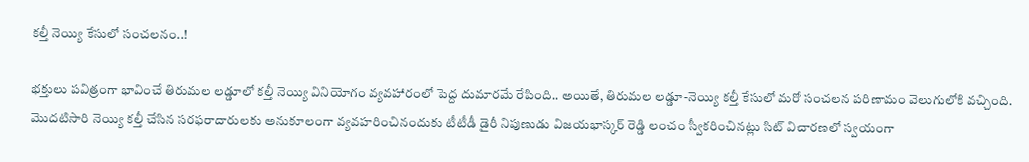కల్తీ నెయ్యి కేసులో సంచలనం..!

భక్తులు పవిత్రంగా భావించే తిరుమల లడ్డూలో కల్తీ నెయ్యి వినియోగం వ్యవహారంలో పెద్ద దుమారమే రేపింది.. అయితే, తిరుమల లడ్డూ-నెయ్యి కల్తీ కేసులో మరో సంచలన పరిణామం వెలుగులోకి వచ్చింది. మొదటిసారి నెయ్యి కల్తీ చేసిన సరఫరాదారులకు అనుకూలంగా వ్యవహరించినందుకు టీటీడీ డైరీ నిపుణుడు విజయభాస్కర్ రెడ్డి లంచం స్వీకరించినట్లు సిట్ విచారణలో స్వయంగా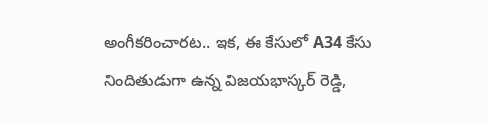అంగీకరించారట.. ఇక, ఈ కేసులో A34 కేసు నిందితుడుగా ఉన్న విజయభాస్కర్ రెడ్డి,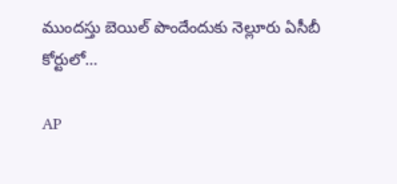ముందస్తు బెయిల్ పొందేందుకు నెల్లూరు ఏసీబీ కోర్టులో…

AP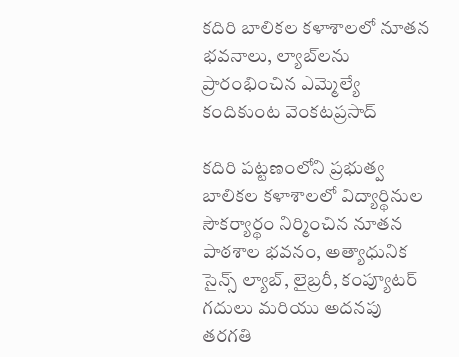కదిరి బాలికల కళాశాలలో నూతన భవనాలు, ల్యాబ్‌లను ప్రారంభించిన ఎమ్మెల్యే కందికుంట వెంకటప్రసాద్

కదిరి పట్టణంలోని ప్రభుత్వ బాలికల కళాశాలలో విద్యార్థినుల సౌకర్యార్థం నిర్మించిన నూతన పాఠశాల భవనం, అత్యాధునిక సైన్స్ ల్యాబ్, లైబ్రరీ, కంప్యూటర్ గదులు మరియు అదనపు తరగతి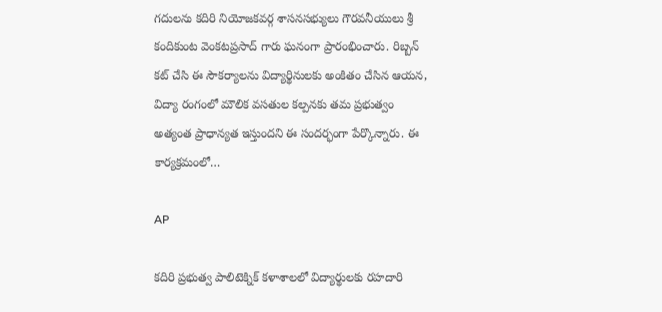గదులను కదిరి నియోజకవర్గ శాసనసభ్యులు గౌరవనీయులు శ్రీ కందికుంట వెంకటప్రసాద్ గారు ఘనంగా ప్రారంభించారు. రిబ్బన్ కట్ చేసి ఈ సౌకర్యాలను విద్యార్థినులకు అంకితం చేసిన ఆయన, విద్యా రంగంలో మౌలిక వసతుల కల్పనకు తమ ప్రభుత్వం అత్యంత ప్రాధాన్యత ఇస్తుందని ఈ సందర్భంగా పేర్కొన్నారు. ఈ కార్యక్రమంలో…

AP

కదిరి ప్రభుత్వ పాలిటెక్నిక్ కళాశాలలో విద్యార్థులకు రహదారి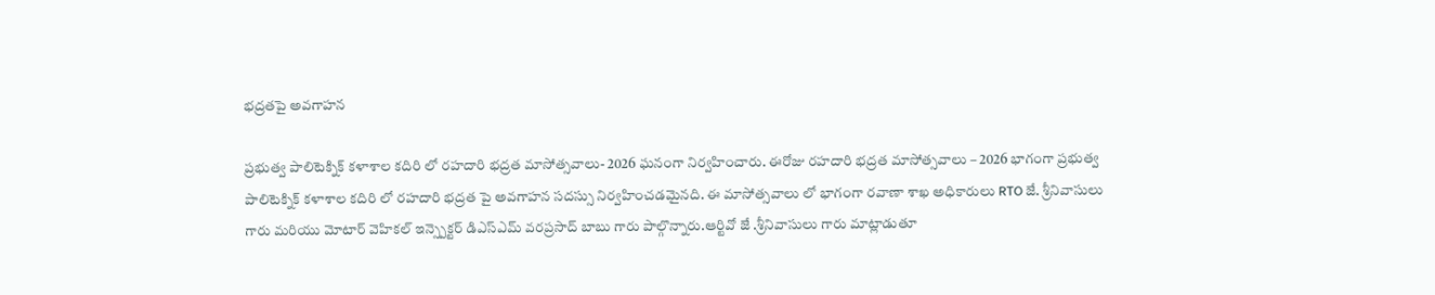భద్రతపై అవగాహన

ప్రభుత్వ పాలిటెక్నిక్ కళాశాల కదిరి లో రహదారి భద్రత మాసోత్సవాలు- 2026 ఘనంగా నిర్వహించారు. ఈరోజు రహదారి భద్రత మాసోత్సవాలు – 2026 భాగంగా ప్రభుత్వ పాలిటెక్నిక్ కళాశాల కదిరి లో రహదారి భద్రత పై అవగాహన సదస్సు నిర్వహించడమైనది. ఈ మాసోత్సవాలు లో భాగంగా రవాణా శాఖ అధికారులు RTO జే. శ్రీనివాసులు గారు మరియు మోటార్ వెహికల్ ఇన్స్పెక్టర్ డిఎస్ఎమ్ వరప్రసాద్ బాబు గారు పాల్గొన్నారు.ఆర్టివో జే .శ్రీనివాసులు గారు మాట్లాడుతూ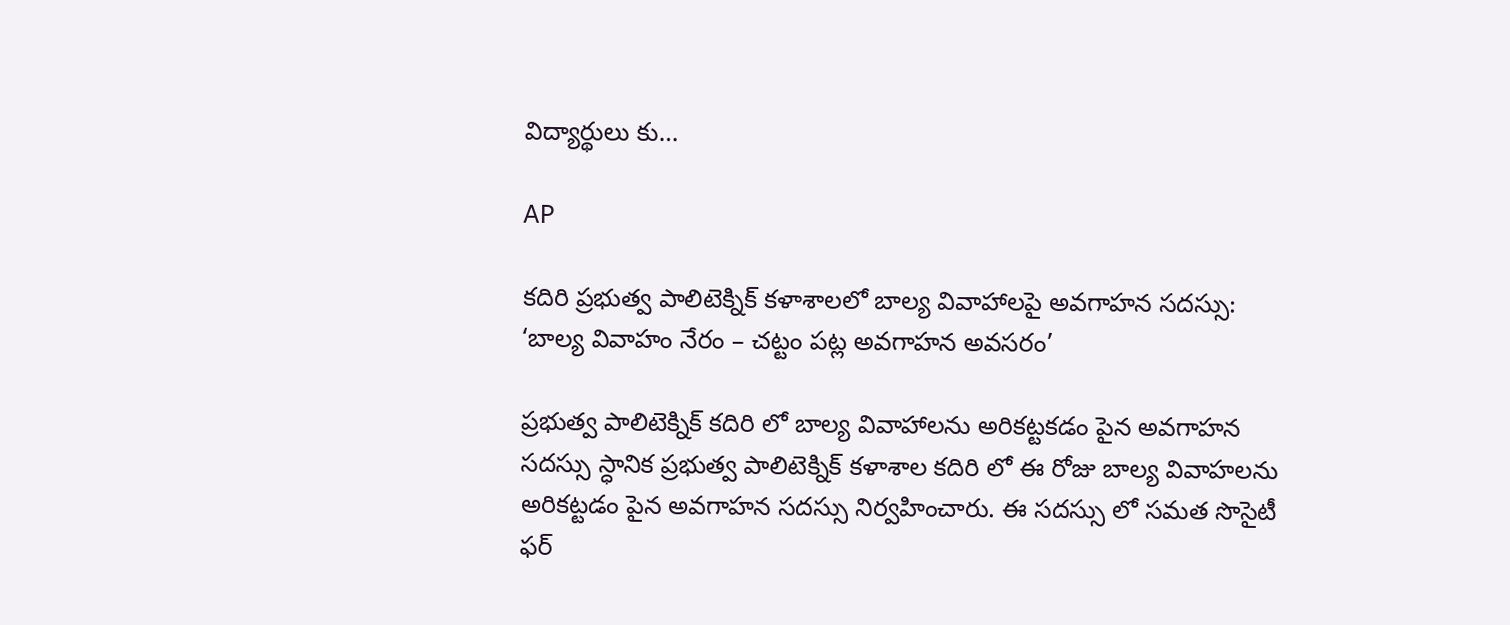విద్యార్థులు కు…

AP

కదిరి ప్రభుత్వ పాలిటెక్నిక్ కళాశాలలో బాల్య వివాహాలపై అవగాహన సదస్సు: ‘బాల్య వివాహం నేరం – చట్టం పట్ల అవగాహన అవసరం’

ప్రభుత్వ పాలిటెక్నిక్ కదిరి లో బాల్య వివాహాలను అరికట్టకడం పైన అవగాహన సదస్సు స్ధానిక ప్రభుత్వ పాలిటెక్నిక్ కళాశాల కదిరి లో ఈ రోజు బాల్య వివాహలను అరికట్టడం పైన అవగాహన సదస్సు నిర్వహించారు. ఈ సదస్సు లో సమత సొసైటీ ఫర్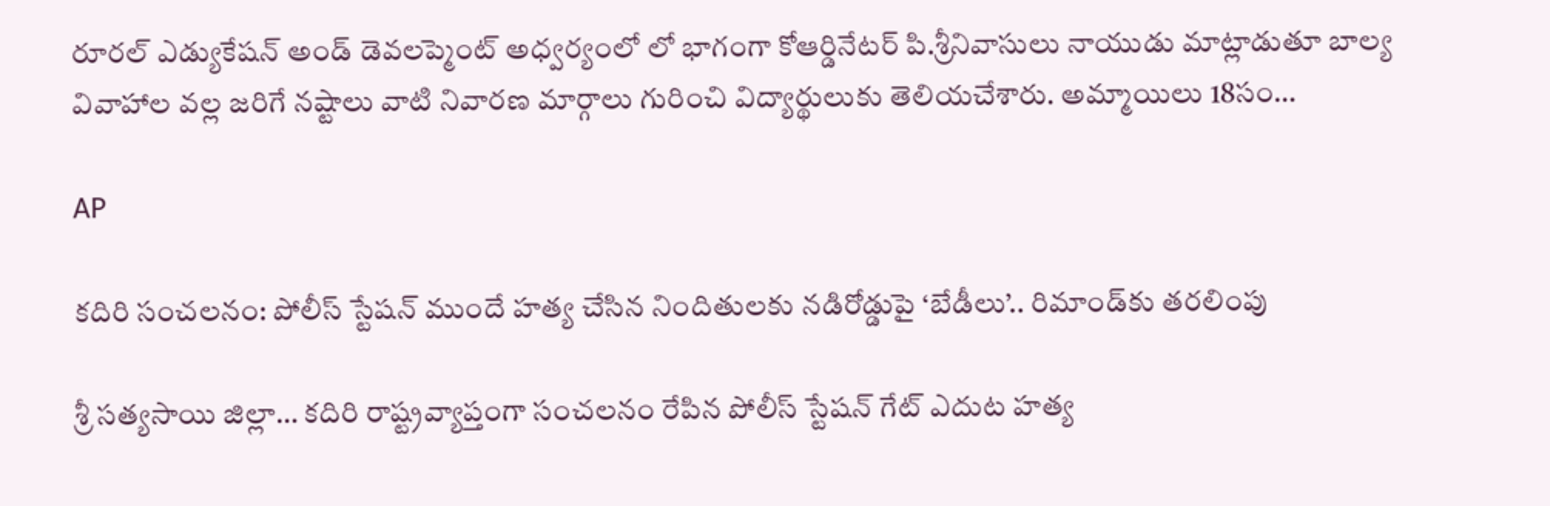రూరల్ ఎడ్యుకేషన్ అండ్ డెవలప్మెంట్ అధ్వర్యంలో లో భాగంగా కోఆర్డినేటర్ పి.శ్రీనివాసులు నాయుడు మాట్లాడుతూ బాల్య వివాహాల వల్ల జరిగే నష్టాలు వాటి నివారణ మార్గాలు గురించి విద్యార్థులుకు తెలియచేశారు. అమ్మాయిలు 18సం…

AP

కదిరి సంచలనం: పోలీస్ స్టేషన్ ముందే హత్య చేసిన నిందితులకు నడిరోడ్డుపై ‘బేడీలు’.. రిమాండ్‌కు తరలింపు

శ్రీ సత్యసాయి జిల్లా… కదిరి రాష్ట్రవ్యాప్తంగా సంచలనం రేపిన పోలీస్ స్టేషన్ గేట్ ఎదుట హత్య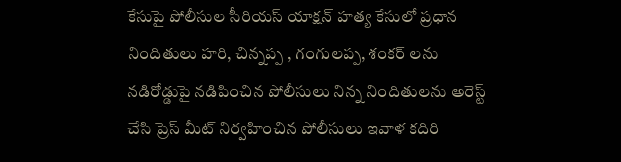కేసుపై పోలీసుల సీరియస్ యాక్షన్ హత్య కేసులో ప్రధాన నిందితులు హరి, చిన్నప్ప , గంగులప్ప, శంకర్ లను నడిరోడ్డుపై నడిపించిన పోలీసులు నిన్న నిందితులను అరెస్ట్ చేసి ప్రెస్ మీట్ నిర్వహించిన పోలీసులు ఇవాళ కదిరి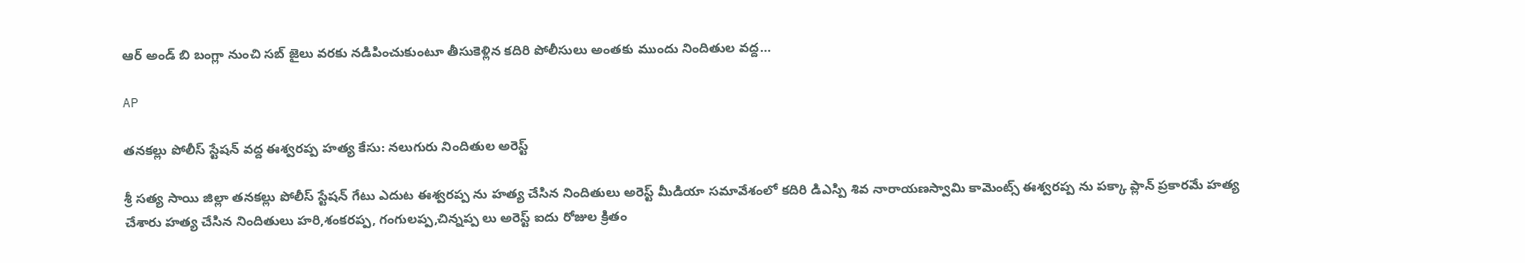ఆర్ అండ్ బి బంగ్లా నుంచి సబ్ జైలు వరకు నడిపించుకుంటూ తీసుకెళ్లిన కదిరి పోలీసులు అంతకు ముందు నిందితుల వద్ద…

AP

తనకల్లు పోలీస్ స్టేషన్ వద్ద ఈశ్వరప్ప హత్య కేసు: నలుగురు నిందితుల అరెస్ట్

శ్రీ సత్య సాయి జిల్లా తనకల్లు పోలీస్ స్టేషన్ గేటు ఎదుట ఈశ్వరప్ప ను హత్య చేసిన నిందితులు అరెస్ట్ మీడియా సమావేశంలో కదిరి డిఎస్పి శివ నారాయణస్వామి కామెంట్స్ ఈశ్వరప్ప ను పక్కా ప్లాన్ ప్రకారమే హత్య చేశారు హత్య చేసిన నిందితులు హరి,శంకరప్ప, గంగులప్ప,చిన్నప్ప లు అరెస్ట్ ఐదు రోజుల క్రితం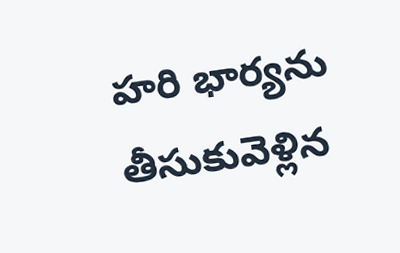హరి భార్యను తీసుకువెళ్లిన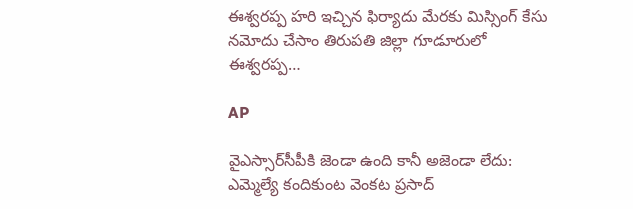ఈశ్వరప్ప హరి ఇచ్చిన ఫిర్యాదు మేరకు మిస్సింగ్ కేసు నమోదు చేసాం తిరుపతి జిల్లా గూడూరులో ఈశ్వరప్ప…

AP

వైఎస్సార్‌సీపీకి జెండా ఉంది కానీ అజెండా లేదు: ఎమ్మెల్యే కందికుంట వెంకట ప్రసాద్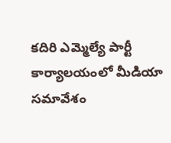కదిరి ఎమ్మెల్యే పార్టీ కార్యాలయంలో మీడియా సమావేశం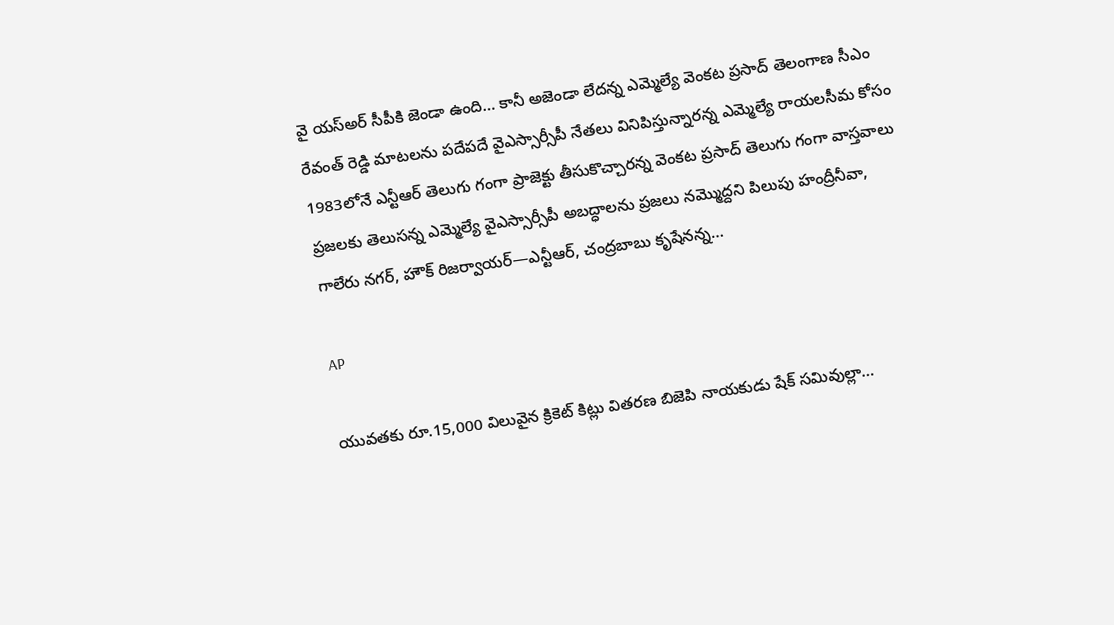వై యస్అర్ సీపీకి జెండా ఉంది… కానీ అజెండా లేదన్న ఎమ్మెల్యే వెంకట ప్రసాద్ తెలంగాణ సీఎం రేవంత్ రెడ్డి మాటలను పదేపదే వైఎస్సార్సీపీ నేతలు వినిపిస్తున్నారన్న ఎమ్మెల్యే రాయలసీమ కోసం 1983లోనే ఎన్టీఆర్ తెలుగు గంగా ప్రాజెక్టు తీసుకొచ్చారన్న వెంకట ప్రసాద్ తెలుగు గంగా వాస్తవాలు ప్రజలకు తెలుసన్న ఎమ్మెల్యే వైఎస్సార్సీపీ అబద్ధాలను ప్రజలు నమ్మొద్దని పిలుపు హంద్రీనీవా, గాలేరు నగర్, హౌక్ రిజర్వాయర్—ఎన్టీఆర్, చంద్రబాబు కృషేనన్న…

AP

యువతకు రూ.15,000 విలువైన క్రికెట్ కిట్లు వితరణ బిజెపి నాయకుడు షేక్ సమివుల్లా…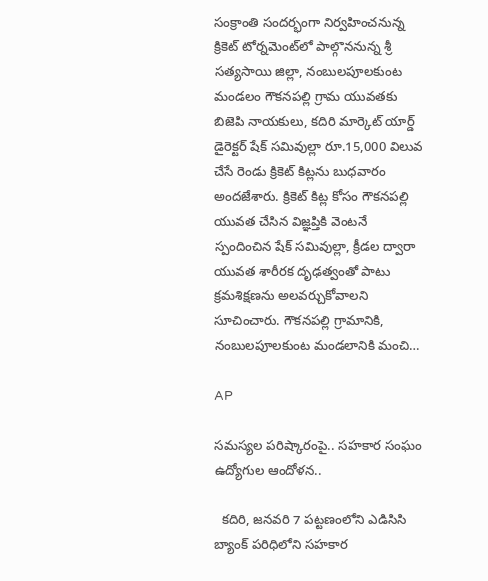సంక్రాంతి సందర్భంగా నిర్వహించనున్న క్రికెట్ టోర్నమెంట్‌లో పాల్గొననున్న శ్రీ సత్యసాయి జిల్లా, నంబులపూలకుంట మండలం గౌకనపల్లి గ్రామ యువతకు బిజెపి నాయకులు, కదిరి మార్కెట్ యార్డ్ డైరెక్టర్ షేక్ సమివుల్లా రూ.15,000 విలువ చేసే రెండు క్రికెట్ కిట్లను బుధవారం అందజేశారు. క్రికెట్ కిట్ల కోసం గౌకనపల్లి యువత చేసిన విజ్ఞప్తికి వెంటనే స్పందించిన షేక్ సమివుల్లా, క్రీడల ద్వారా యువత శారీరక దృఢత్వంతో పాటు క్రమశిక్షణను అలవర్చుకోవాలని సూచించారు. గౌకనపల్లి గ్రామానికి, నంబులపూలకుంట మండలానికి మంచి…

AP

సమస్యల పరిష్కారంపై.. సహకార సంఘం ఉద్యోగుల ఆందోళన..

  కదిరి, జనవరి 7 పట్టణంలోని ఎడిసిసి బ్యాంక్ పరిధిలోని సహకార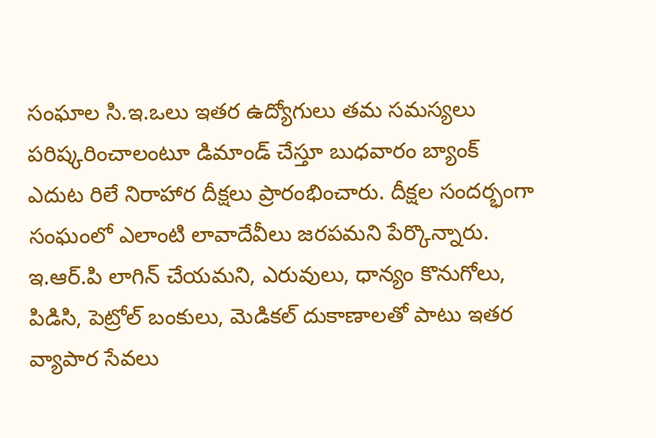సంఘాల సి.ఇ.ఒలు ఇతర ఉద్యోగులు తమ సమస్యలు పరిష్కరించాలంటూ డిమాండ్ చేస్తూ బుధవారం బ్యాంక్ ఎదుట రిలే నిరాహార దీక్షలు ప్రారంభించారు. దీక్షల సందర్భంగా సంఘంలో ఎలాంటి లావాదేవీలు జరపమని పేర్కొన్నారు. ఇ.ఆర్.పి లాగిన్ చేయమని, ఎరువులు, ధాన్యం కొనుగోలు, పిడిసి, పెట్రోల్ బంకులు, మెడికల్ దుకాణాలతో పాటు ఇతర వ్యాపార సేవలు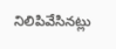నిలిపివేసినట్లు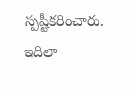స్పష్టీకరించారు. ఇదిలా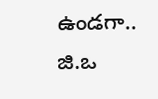ఉండగా.. జి.ఒ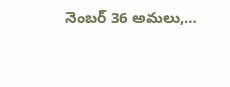నెంబర్ 36 అమలు,…